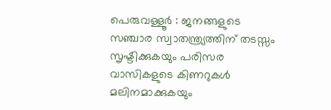പെരുവള്ളൂർ : ജനങ്ങളുടെ സഞ്ചാര സ്വാതന്ത്ര്യത്തിന് തടസ്സം സൃഷ്ടിക്കുകയും പരിസര വാസികളുടെ കിണറുകൾ മലിനമാക്കുകയും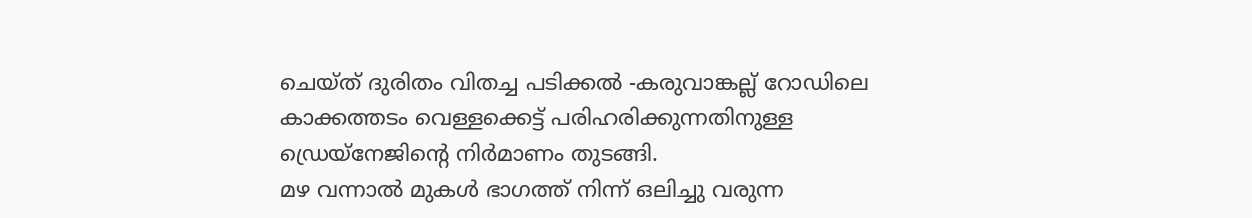ചെയ്ത് ദുരിതം വിതച്ച പടിക്കൽ -കരുവാങ്കല്ല് റോഡിലെ കാക്കത്തടം വെള്ളക്കെട്ട് പരിഹരിക്കുന്നതിനുള്ള ഡ്രെയ്നേജിന്റെ നിർമാണം തുടങ്ങി.
മഴ വന്നാൽ മുകൾ ഭാഗത്ത് നിന്ന് ഒലിച്ചു വരുന്ന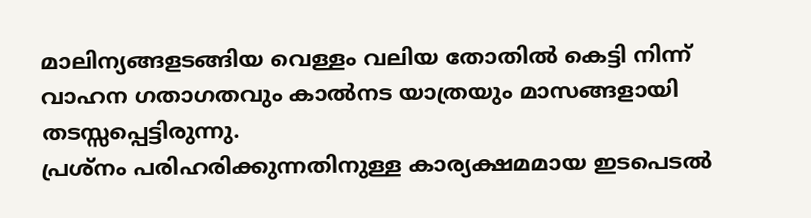മാലിന്യങ്ങളടങ്ങിയ വെള്ളം വലിയ തോതിൽ കെട്ടി നിന്ന് വാഹന ഗതാഗതവും കാൽനട യാത്രയും മാസങ്ങളായി തടസ്സപ്പെട്ടിരുന്നു.
പ്രശ്നം പരിഹരിക്കുന്നതിനുള്ള കാര്യക്ഷമമായ ഇടപെടൽ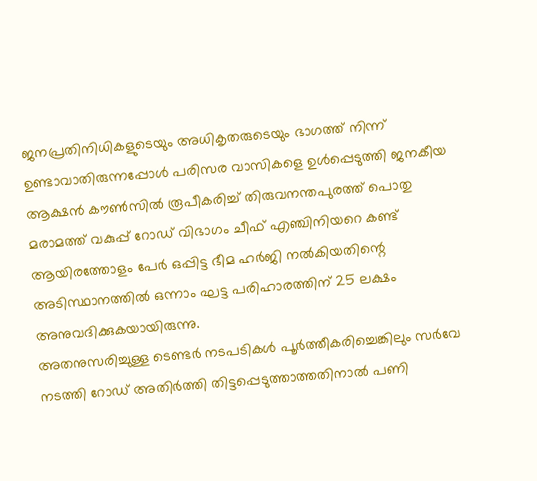ജനപ്രതിനിധികളുടെയും അധികൃതരുടെയും ഭാഗത്ത് നിന്ന് ഉണ്ടാവാതിരുന്നപ്പോൾ പരിസര വാസികളെ ഉൾപ്പെടുത്തി ജനകീയ ആക്ഷൻ കൗൺസിൽ രൂപീകരിച്ച് തിരുവനന്തപുരത്ത് പൊതു മരാമത്ത് വകുപ്പ് റോഡ് വിഭാഗം ചീഫ് എഞ്ചിനിയറെ കണ്ട് ആയിരത്തോളം പേർ ഒപ്പിട്ട ഭീമ ഹർജി നൽകിയതിന്റെ അടിസ്ഥാനത്തിൽ ഒന്നാം ഘട്ട പരിഹാരത്തിന് 25 ലക്ഷം അനുവദിക്കുകയായിരുന്നു.
അതനുസരിച്ചുള്ള ടെണ്ടർ നടപടികൾ പൂർത്തീകരിച്ചെങ്കിലും സർവേ നടത്തി റോഡ് അതിർത്തി തിട്ടപ്പെടുത്താത്തതിനാൽ പണി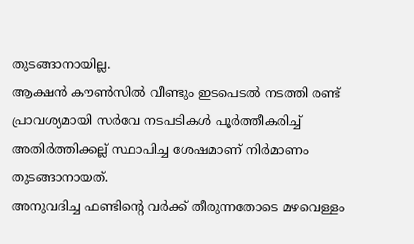തുടങ്ങാനായില്ല.
ആക്ഷൻ കൗൺസിൽ വീണ്ടും ഇടപെടൽ നടത്തി രണ്ട് പ്രാവശ്യമായി സർവേ നടപടികൾ പൂർത്തീകരിച്ച് അതിർത്തിക്കല്ല് സ്ഥാപിച്ച ശേഷമാണ് നിർമാണം തുടങ്ങാനായത്.
അനുവദിച്ച ഫണ്ടിന്റെ വർക്ക് തീരുന്നതോടെ മഴവെള്ളം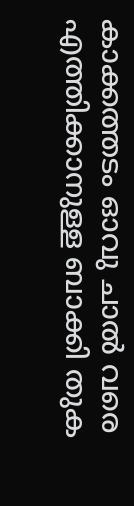കാക്കത്തടം ഓവു ചാൽ വരെ എത്തിക്കാനുള്ള ബാക്കി തുക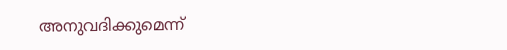അനുവദിക്കുമെന്ന്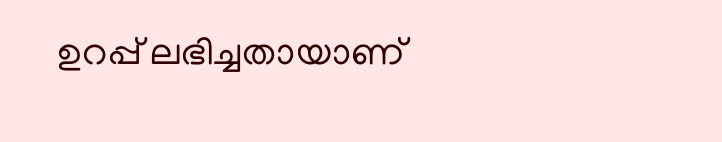ഉറപ്പ് ലഭിച്ചതായാണ്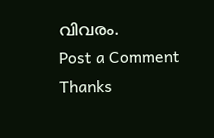വിവരം.
Post a Comment
Thanks